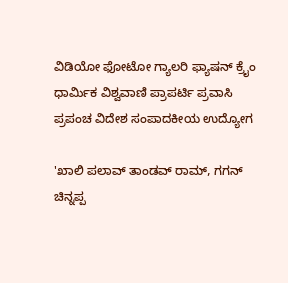ವಿಡಿಯೋ ಫೋಟೋ ಗ್ಯಾಲರಿ ಫ್ಯಾಷನ್ ಕ್ರೈಂ ಧಾರ್ಮಿಕ ವಿಶ್ವವಾಣಿ ಪ್ರಾಪರ್ಟಿ ಪ್ರವಾಸಿ ಪ್ರಪಂಚ ವಿದೇಶ ಸಂಪಾದಕೀಯ ಉದ್ಯೋಗ

'ಖಾಲಿ ಪಲಾವ್‌ ತಾಂಡವ್‌ ರಾಮ್, ಗಗನ್‌ ಚಿನ್ನಪ್ಪ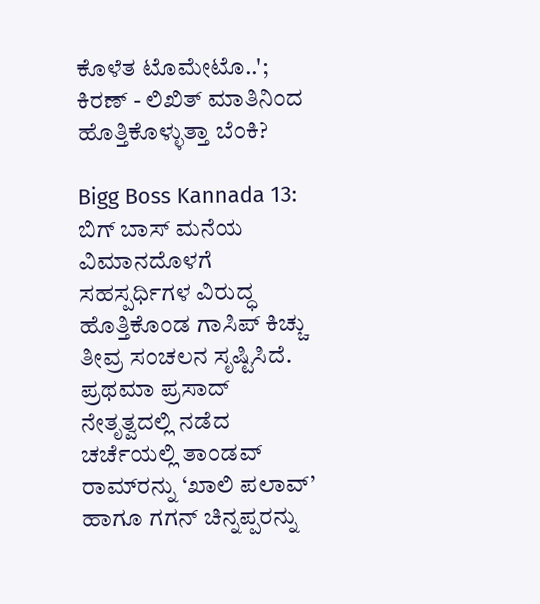ಕೊಳೆತ ಟೊಮೇಟೊ..'; ಕಿರಣ್‌ - ಲಿಖಿತ್‌ ಮಾತಿನಿಂದ ಹೊತ್ತಿಕೊಳ್ಳುತ್ತಾ ಬೆಂಕಿ?

Bigg Boss Kannada 13: ಬಿಗ್‌ ಬಾಸ್‌ ಮನೆಯ ವಿಮಾನದೊಳಗೆ ಸಹಸ್ಪರ್ಧಿಗಳ ವಿರುದ್ಧ ಹೊತ್ತಿಕೊಂಡ ಗಾಸಿಪ್ ಕಿಚ್ಚು ತೀವ್ರ ಸಂಚಲನ ಸೃಷ್ಟಿಸಿದೆ. ಪ್ರಥಮಾ ಪ್ರಸಾದ್ ನೇತೃತ್ವದಲ್ಲಿ ನಡೆದ ಚರ್ಚೆಯಲ್ಲಿ ತಾಂಡವ್ ರಾಮ್‌ರನ್ನು ‘ಖಾಲಿ ಪಲಾವ್’ ಹಾಗೂ ಗಗನ್ ಚಿನ್ನಪ್ಪರನ್ನು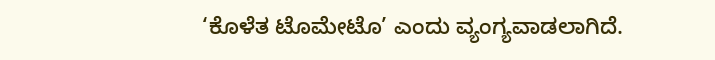‘ಕೊಳೆತ ಟೊಮೇಟೊ’ ಎಂದು ವ್ಯಂಗ್ಯವಾಡಲಾಗಿದೆ.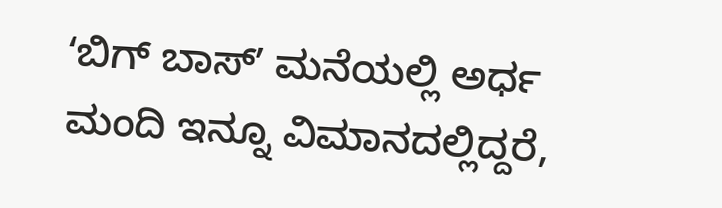ʻಬಿಗ್‌ ಬಾಸ್‌ʼ ಮನೆಯಲ್ಲಿ ಅರ್ಧ ಮಂದಿ ಇನ್ನೂ ವಿಮಾನದಲ್ಲಿದ್ದರೆ,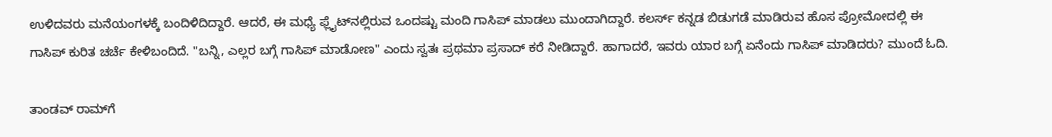ಉಳಿದವರು ಮನೆಯಂಗಳಕ್ಕೆ ಬಂದಿಳಿದಿದ್ದಾರೆ. ಆದರೆ, ಈ ಮಧ್ಯೆ ಫ್ಲೈಟ್‌ನಲ್ಲಿರುವ ಒಂದಷ್ಟು ಮಂದಿ ಗಾಸಿಪ್‌ ಮಾಡಲು ಮುಂದಾಗಿದ್ದಾರೆ. ಕಲರ್ಸ್‌ ಕನ್ನಡ ಬಿಡುಗಡೆ ಮಾಡಿರುವ ಹೊಸ ಪ್ರೋಮೋದಲ್ಲಿ ಈ ಗಾಸಿಪ್‌ ಕುರಿತ ಚರ್ಚೆ ಕೇಳಿಬಂದಿದೆ. "ಬನ್ನಿ, ಎಲ್ಲರ ಬಗ್ಗೆ ಗಾಸಿಪ್‌ ಮಾಡೋಣ" ಎಂದು ಸ್ವತಃ ಪ್ರಥಮಾ ಪ್ರಸಾದ್‌ ಕರೆ ನೀಡಿದ್ದಾರೆ. ಹಾಗಾದರೆ, ಇವರು ಯಾರ ಬಗ್ಗೆ ಏನೆಂದು ಗಾಸಿಪ್‌ ಮಾಡಿದರು? ಮುಂದೆ ಓದಿ.

ತಾಂಡವ್‌ ರಾಮ್‌ಗೆ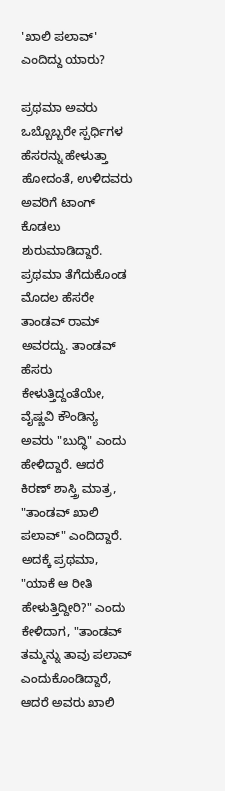'ಖಾಲಿ ಪಲಾವ್' ಎಂದಿದ್ದು ಯಾರು?

ಪ್ರಥಮಾ ಅವರು ಒಬ್ಬೊಬ್ಬರೇ ಸ್ಪರ್ಧಿಗಳ ಹೆಸರನ್ನು ಹೇಳುತ್ತಾ ಹೋದಂತೆ, ಉಳಿದವರು ಅವರಿಗೆ ಟಾಂಗ್‌ ಕೊಡಲು ಶುರುಮಾಡಿದ್ದಾರೆ. ಪ್ರಥಮಾ ತೆಗೆದುಕೊಂಡ ಮೊದಲ ಹೆಸರೇ ತಾಂಡವ್‌ ರಾಮ್‌ ಅವರದ್ದು. ತಾಂಡವ್‌ ಹೆಸರು ಕೇಳುತ್ತಿದ್ದಂತೆಯೇ, ವೈಷ್ಣವಿ ಕೌಂಡಿನ್ಯ ಅವರು "ಬುದ್ಧಿ" ಎಂದು ಹೇಳಿದ್ದಾರೆ. ಆದರೆ ಕಿರಣ್‌ ಶಾಸ್ತ್ರಿ ಮಾತ್ರ, "ತಾಂಡವ್‌ ಖಾಲಿ ಪಲಾವ್" ಎಂದಿದ್ದಾರೆ. ಅದಕ್ಕೆ ಪ್ರಥಮಾ, "ಯಾಕೆ ಆ ರೀತಿ ಹೇಳುತ್ತಿದ್ದೀರಿ?" ಎಂದು ಕೇಳಿದಾಗ, "ತಾಂಡವ್‌ ತಮ್ಮನ್ನು ತಾವು ಪಲಾವ್‌ ಎಂದುಕೊಂಡಿದ್ದಾರೆ, ಆದರೆ ಅವರು ಖಾಲಿ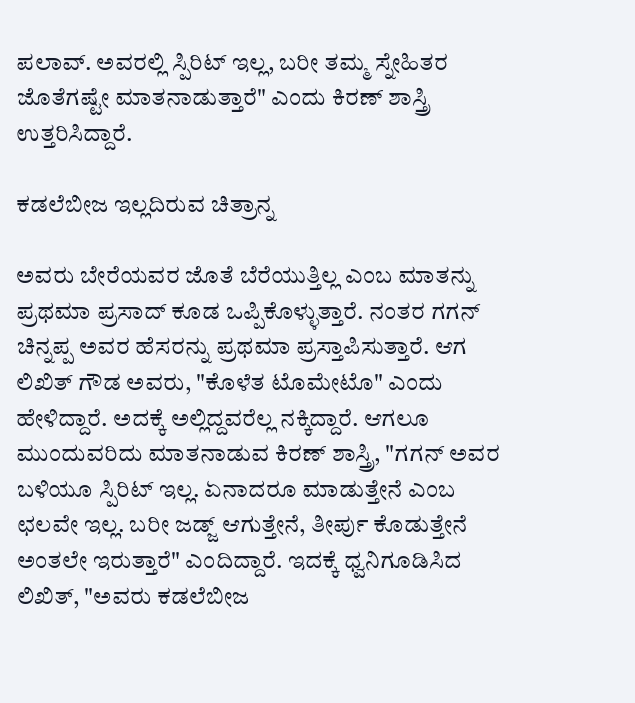ಪಲಾವ್. ಅವರಲ್ಲಿ ಸ್ಪಿರಿಟ್‌ ಇಲ್ಲ, ಬರೀ ತಮ್ಮ ಸ್ನೇಹಿತರ ಜೊತೆಗಷ್ಟೇ ಮಾತನಾಡುತ್ತಾರೆ" ಎಂದು ಕಿರಣ್‌ ಶಾಸ್ತ್ರಿ ಉತ್ತರಿಸಿದ್ದಾರೆ.

ಕಡಲೆಬೀಜ ಇಲ್ಲದಿರುವ ಚಿತ್ರಾನ್ನ

ಅವರು ಬೇರೆಯವರ ಜೊತೆ ಬೆರೆಯುತ್ತಿಲ್ಲ ಎಂಬ ಮಾತನ್ನು ಪ್ರಥಮಾ ಪ್ರಸಾದ್‌ ಕೂಡ ಒಪ್ಪಿಕೊಳ್ಳುತ್ತಾರೆ. ನಂತರ ಗಗನ್‌ ಚಿನ್ನಪ್ಪ ಅವರ ಹೆಸರನ್ನು ಪ್ರಥಮಾ ಪ್ರಸ್ತಾಪಿಸುತ್ತಾರೆ. ಆಗ ಲಿಖಿತ್‌ ಗೌಡ ಅವರು, "ಕೊಳೆತ ಟೊಮೇಟೊ" ಎಂದು ಹೇಳಿದ್ದಾರೆ. ಅದಕ್ಕೆ ಅಲ್ಲಿದ್ದವರೆಲ್ಲ ನಕ್ಕಿದ್ದಾರೆ. ಆಗಲೂ ಮುಂದುವರಿದು ಮಾತನಾಡುವ ಕಿರಣ್‌ ಶಾಸ್ತ್ರಿ, "ಗಗನ್‌ ಅವರ ಬಳಿಯೂ ಸ್ಪಿರಿಟ್‌ ಇಲ್ಲ. ಏನಾದರೂ ಮಾಡುತ್ತೇನೆ ಎಂಬ ಛಲವೇ ಇಲ್ಲ. ಬರೀ ಜಡ್ಜ್‌ ಆಗುತ್ತೇನೆ, ತೀರ್ಪು ಕೊಡುತ್ತೇನೆ ಅಂತಲೇ ಇರುತ್ತಾರೆ" ಎಂದಿದ್ದಾರೆ. ಇದಕ್ಕೆ ಧ್ವನಿಗೂಡಿಸಿದ ಲಿಖಿತ್‌, "ಅವರು ಕಡಲೆಬೀಜ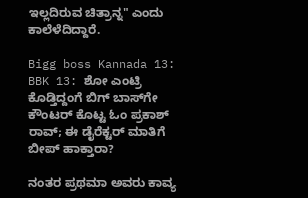ಇಲ್ಲದಿರುವ ಚಿತ್ರಾನ್ನ" ಎಂದು ಕಾಲೆಳೆದಿದ್ದಾರೆ.

Bigg boss Kannada 13: BBK 13: ಶೋ ಎಂಟ್ರಿ ಕೊಡ್ತಿದ್ದಂಗೆ ಬಿಗ್‌ ಬಾಸ್‌ಗೇ ಕೌಂಟರ್‌ ಕೊಟ್ಟ ಓಂ ಪ್ರಕಾಶ್‌ ರಾವ್; ಈ ಡೈರೆಕ್ಟರ್‌ ಮಾತಿಗೆ ಬೀಪ್‌ ಹಾಕ್ತಾರಾ?

ನಂತರ ಪ್ರಥಮಾ ಅವರು ಕಾವ್ಯ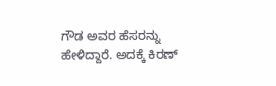ಗೌಡ ಅವರ ಹೆಸರನ್ನು ಹೇಳಿದ್ದಾರೆ. ಅದಕ್ಕೆ ಕಿರಣ್‌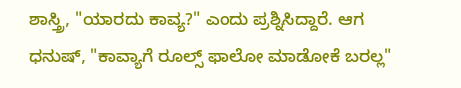ಶಾಸ್ತ್ರಿ, "ಯಾರದು ಕಾವ್ಯ?" ಎಂದು ಪ್ರಶ್ನಿಸಿದ್ದಾರೆ. ಆಗ ಧನುಷ್‌, "ಕಾವ್ಯಾಗೆ ರೂಲ್ಸ್‌ ಫಾಲೋ ಮಾಡೋಕೆ ಬರಲ್ಲ"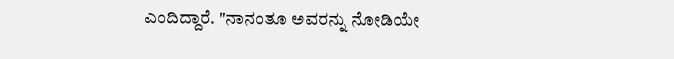ಎಂದಿದ್ದಾರೆ. "ನಾನಂತೂ ಅವರನ್ನು ನೋಡಿಯೇ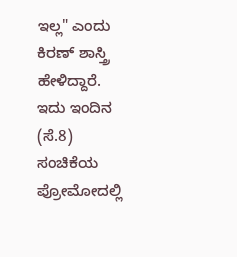ಇಲ್ಲ" ಎಂದು ಕಿರಣ್‌ ಶಾಸ್ತ್ರಿ ಹೇಳಿದ್ದಾರೆ. ಇದು ಇಂದಿನ (ಸೆ.8) ಸಂಚಿಕೆಯ ಪ್ರೋಮೋದಲ್ಲಿ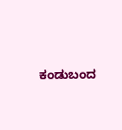ಕಂಡುಬಂದ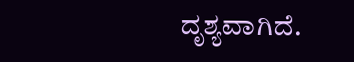ದೃಶ್ಯವಾಗಿದೆ.